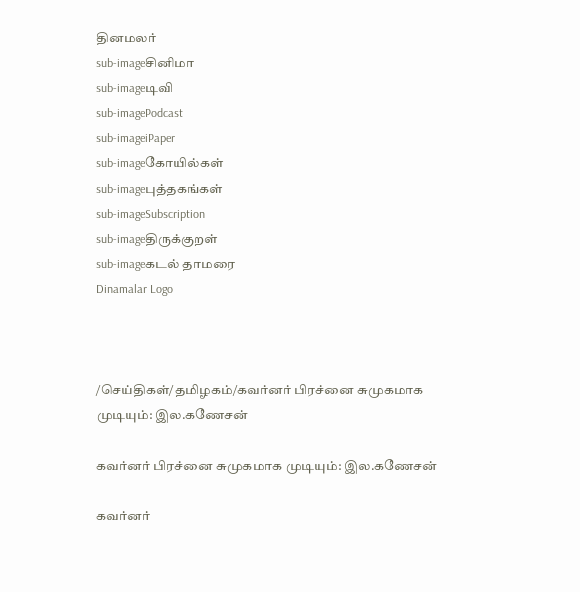தினமலர்
sub-imageசினிமா
sub-imageடிவி
sub-imagePodcast
sub-imageiPaper
sub-imageகோயில்கள்
sub-imageபுத்தகங்கள்
sub-imageSubscription
sub-imageதிருக்குறள்
sub-imageகடல் தாமரை
Dinamalar Logo



/செய்திகள்/தமிழகம்/கவர்னர் பிரச்னை சுமுகமாக முடியும்: இல.கணேசன்

கவர்னர் பிரச்னை சுமுகமாக முடியும்: இல.கணேசன்

கவர்னர்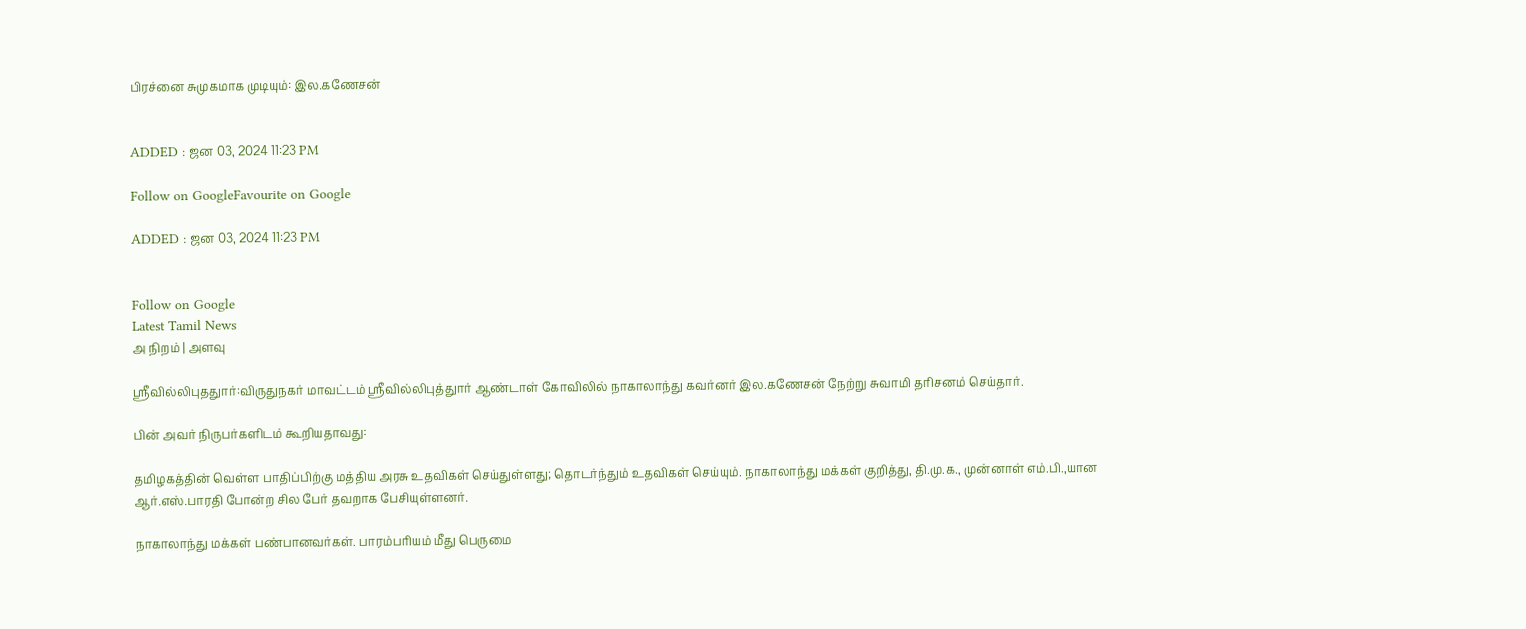பிரச்னை சுமுகமாக முடியும்: இல.கணேசன்


ADDED : ஜன 03, 2024 11:23 PM

Follow on GoogleFavourite on Google

ADDED : ஜன 03, 2024 11:23 PM


Follow on Google
Latest Tamil News
அ நிறம் | அளவு

ஸ்ரீவில்லிபுததுார்:விருதுநகர் மாவட்டம் ஸ்ரீவில்லிபுத்துார் ஆண்டாள் கோவிலில் நாகாலாந்து கவர்னர் இல.கணேசன் நேற்று சுவாமி தரிசனம் செய்தார்.

பின் அவர் நிருபர்களிடம் கூறியதாவது:

தமிழகத்தின் வெள்ள பாதிப்பிற்கு மத்திய அரசு உதவிகள் செய்துள்ளது; தொடர்ந்தும் உதவிகள் செய்யும். நாகாலாந்து மக்கள் குறித்து, தி.மு.க., முன்னாள் எம்.பி.,யான ஆர்.எஸ்.பாரதி போன்ற சில பேர் தவறாக பேசியுள்ளனர்.

நாகாலாந்து மக்கள் பண்பானவர்கள். பாரம்பரியம் மீது பெருமை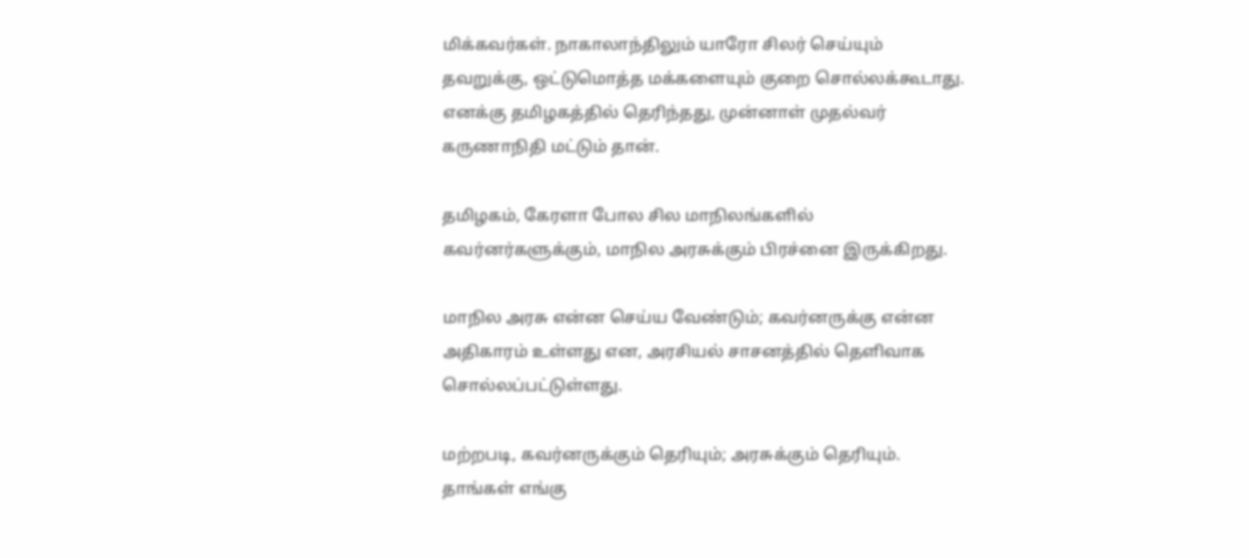மிக்கவர்கள். நாகாலாந்திலும் யாரோ சிலர் செய்யும் தவறுக்கு, ஒட்டுமொத்த மக்களையும் குறை சொல்லக்கூடாது. எனக்கு தமிழகத்தில் தெரிந்தது, முன்னாள் முதல்வர் கருணாநிதி மட்டும் தான்.

தமிழகம், கேரளா போல சில மாநிலங்களில் கவர்னர்களுக்கும், மாநில அரசுக்கும் பிரச்னை இருக்கிறது.

மாநில அரசு என்ன செய்ய வேண்டும்; கவர்னருக்கு என்ன அதிகாரம் உள்ளது என, அரசியல் சாசனத்தில் தெளிவாக சொல்லப்பட்டுள்ளது.

மற்றபடி, கவர்னருக்கும் தெரியும்; அரசுக்கும் தெரியும். தாங்கள் எங்கு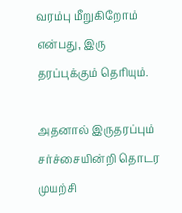வரம்பு மீறுகிறோம் என்பது, இரு தரப்புக்கும் தெரியும்.

அதனால் இருதரப்பும் சர்ச்சையின்றி தொடர முயற்சி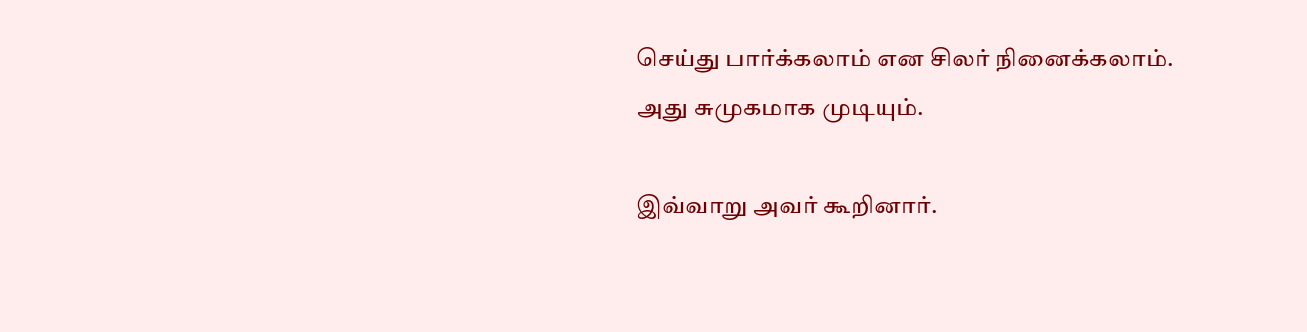செய்து பார்க்கலாம் என சிலர் நினைக்கலாம். அது சுமுகமாக முடியும்.

இவ்வாறு அவர் கூறினார்.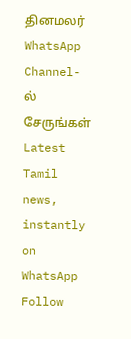தினமலர் WhatsApp Channel-ல் சேருங்கள்
Latest Tamil news, instantly on WhatsApp
Follow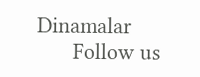Dinamalar
      Follow us